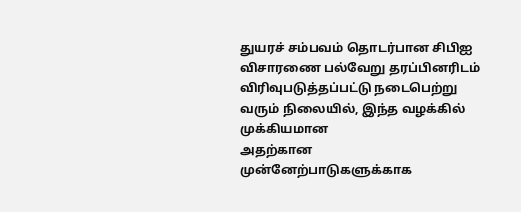துயரச் சம்பவம் தொடர்பான சிபிஐ விசாரணை பல்வேறு தரப்பினரிடம் விரிவுபடுத்தப்பட்டு நடைபெற்று வரும் நிலையில், இந்த வழக்கில் முக்கியமான
அதற்கான முன்னேற்பாடுகளுக்காக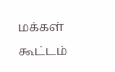மக்கள் கூட்டம்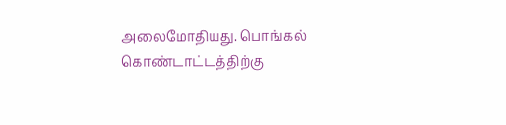அலைமோதியது. பொங்கல் கொண்டாட்டத்திற்கு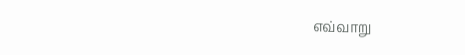எவ்வாறு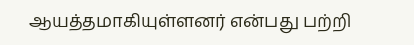ஆயத்தமாகியுள்ளனர் என்பது பற்றி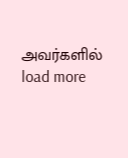அவர்களில்
load more